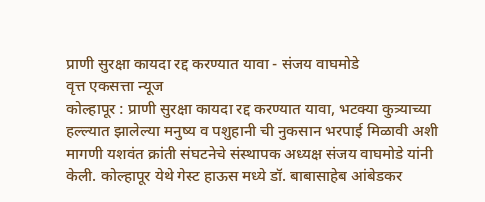प्राणी सुरक्षा कायदा रद्द करण्यात यावा - संजय वाघमोडे
वृत्त एकसत्ता न्यूज
कोल्हापूर : प्राणी सुरक्षा कायदा रद्द करण्यात यावा, भटक्या कुत्र्याच्या हल्ल्यात झालेल्या मनुष्य व पशुहानी ची नुकसान भरपाई मिळावी अशी मागणी यशवंत क्रांती संघटनेचे संस्थापक अध्यक्ष संजय वाघमोडे यांनी केली. कोल्हापूर येथे गेस्ट हाऊस मध्ये डॉ. बाबासाहेब आंबेडकर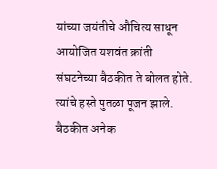यांच्या जयंतीचे औचित्य साधून आयोजित यशवंत क्रांती संघटनेच्या बैठकीत ते बोलत होते. त्यांचे हस्ते पुतळा पूजन झाले. बैठकीत अनेक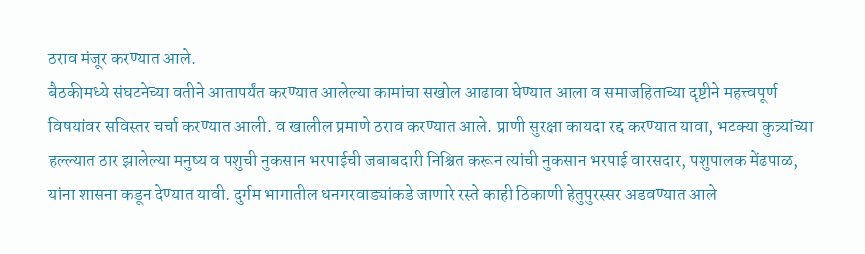ठराव मंजूर करण्यात आले.
बैठकीमध्ये संघटनेच्या वतीने आतापर्यंत करण्यात आलेल्या कामांचा सखोल आढावा घेण्यात आला व समाजहिताच्या दृष्टीने महत्त्वपूर्ण विषयांवर सविस्तर चर्चा करण्यात आली. व खालील प्रमाणे ठराव करण्यात आले. प्राणी सुरक्षा कायदा रद्द करण्यात यावा, भटक्या कुत्र्यांच्या हल्ल्यात ठार झालेल्या मनुष्य व पशुची नुकसान भरपाईची जबाबदारी निश्चित करून त्यांची नुकसान भरपाई वारसदार, पशुपालक मेंढपाळ, यांना शासना कडून देण्यात यावी. दुर्गम भागातील धनगरवाड्यांकडे जाणारे रस्ते काही ठिकाणी हेतुपुरस्सर अडवण्यात आले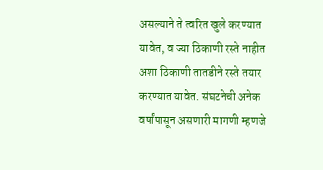असल्याने ते त्वरित खुले करण्यात यावेत, व ज्या ठिकाणी रस्ते नाहीत अशा ठिकाणी तातडीने रस्ते तयार करण्यात यावेत. संघटनेची अनेक वर्षांपासून असणारी मागणी म्हणजे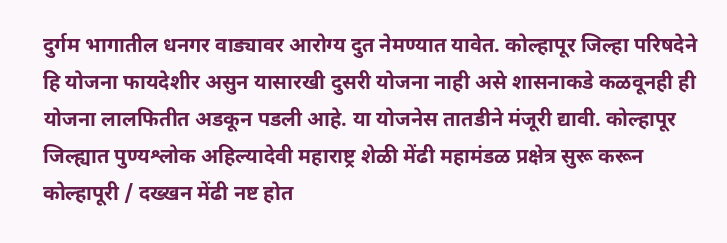दुर्गम भागातील धनगर वाड्यावर आरोग्य दुत नेमण्यात यावेत. कोल्हापूर जिल्हा परिषदेने हि योजना फायदेशीर असुन यासारखी दुसरी योजना नाही असे शासनाकडे कळवूनही ही योजना लालफितीत अडकून पडली आहे. या योजनेस तातडीने मंजूरी द्यावी. कोल्हापूर जिल्ह्यात पुण्यश्लोक अहिल्यादेवी महाराष्ट्र शेळी मेंढी महामंडळ प्रक्षेत्र सुरू करून कोल्हापूरी / दख्खन मेंढी नष्ट होत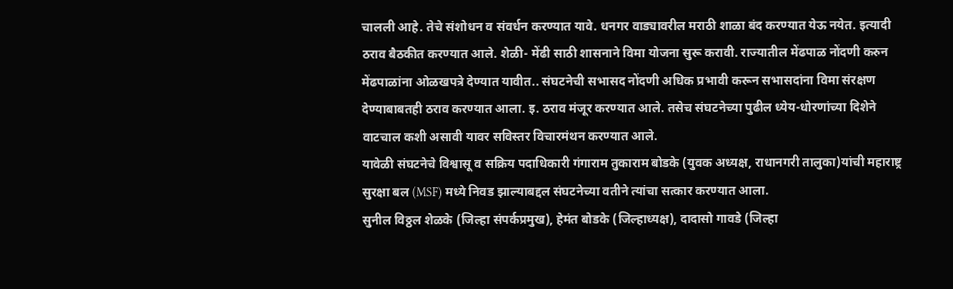चालली आहे. तेचे संशोधन व संवर्धन करण्यात यावे. धनगर वाड्यावरील मराठी शाळा बंद करण्यात येऊ नयेत. इत्यादी ठराव बैठकीत करण्यात आले. शेळी- मेंढी साठी शासनाने विमा योजना सुरू करावी. राज्यातील मेंढपाळ नोंदणी करुन मेंढपाळांना ओळखपत्रे देण्यात यावीत.. संघटनेची सभासद नोंदणी अधिक प्रभावी करून सभासदांना विमा संरक्षण देण्याबाबतही ठराव करण्यात आला. इ. ठराव मंजूर करण्यात आले. तसेच संघटनेच्या पुढील ध्येय-धोरणांच्या दिशेने वाटचाल कशी असावी यावर सविस्तर विचारमंथन करण्यात आले.
यावेळी संघटनेचे विश्वासू व सक्रिय पदाधिकारी गंगाराम तुकाराम बोडके (युवक अध्यक्ष, राधानगरी तालुका)यांची महाराष्ट्र सुरक्षा बल (MSF) मध्ये निवड झाल्याबद्दल संघटनेच्या वतीने त्यांचा सत्कार करण्यात आला.
सुनील विठ्ठल शेळके (जिल्हा संपर्कप्रमुख), हेमंत बोडके (जिल्हाध्यक्ष), दादासो गावडे (जिल्हा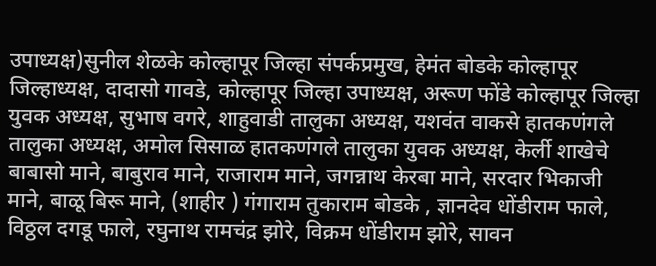उपाध्यक्ष)सुनील शेळके कोल्हापूर जिल्हा संपर्कप्रमुख, हेमंत बोडके कोल्हापूर जिल्हाध्यक्ष, दादासो गावडे, कोल्हापूर जिल्हा उपाध्यक्ष, अरूण फोंडे कोल्हापूर जिल्हा युवक अध्यक्ष, सुभाष वगरे, शाहुवाडी तालुका अध्यक्ष, यशवंत वाकसे हातकणंगले तालुका अध्यक्ष, अमोल सिसाळ हातकणंगले तालुका युवक अध्यक्ष, केर्ली शाखेचे बाबासो माने, बाबुराव माने, राजाराम माने, जगन्नाथ केरबा माने, सरदार भिकाजी माने, बाळू बिरू माने, (शाहीर ) गंगाराम तुकाराम बोडके , ज्ञानदेव धोंडीराम फाले, विठ्ठल दगडू फाले, रघुनाथ रामचंद्र झोरे, विक्रम धोंडीराम झोरे, सावन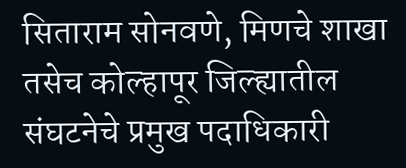सिताराम सोनवणे, मिणचे शाखा तसेच कोल्हापूर जिल्ह्यातील संघटनेचे प्रमुख पदाधिकारी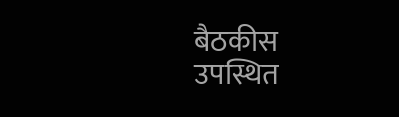बैठकीस उपस्थित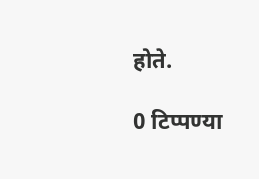होते.

0 टिप्पण्या